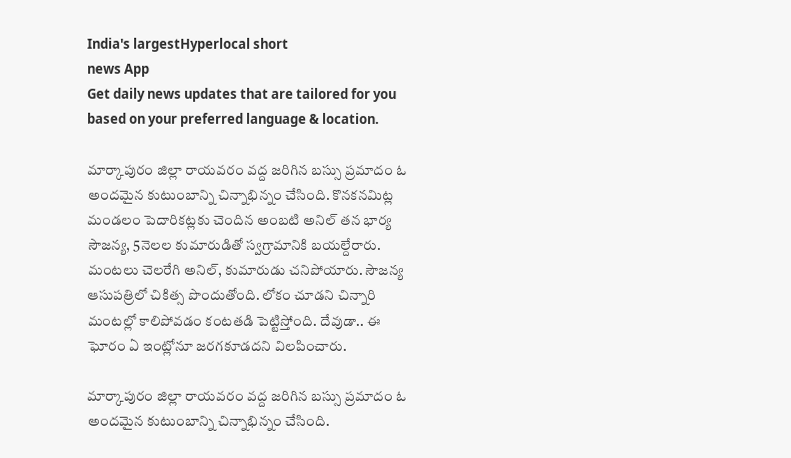India's largestHyperlocal short
news App
Get daily news updates that are tailored for you based on your preferred language & location.

మార్కాపురం జిల్లా రాయవరం వద్ద జరిగిన బస్సు ప్రమాదం ఓ అందమైన కుటుంబాన్ని చిన్నాభిన్నం చేసింది. కొనకనమిట్ల మండలం పెదారికట్లకు చెందిన అంబటి అనిల్ తన భార్య సౌజన్య, 5నెలల కుమారుడితో స్వగ్రామానికి బయల్దేరారు. మంటలు చెలరేగి అనిల్, కుమారుడు చనిపోయారు. సౌజన్య ఆసుపత్రిలో చికిత్స పొందుతోంది. లోకం చూడని చిన్నారి మంటల్లో కాలిపోవడం కంటతడి పెట్టిస్తోంది. దేవుడా.. ఈ ఘోరం ఏ ఇంట్లోనూ జరగకూడదని విలపించారు.

మార్కాపురం జిల్లా రాయవరం వద్ద జరిగిన బస్సు ప్రమాదం ఓ అందమైన కుటుంబాన్ని చిన్నాభిన్నం చేసింది.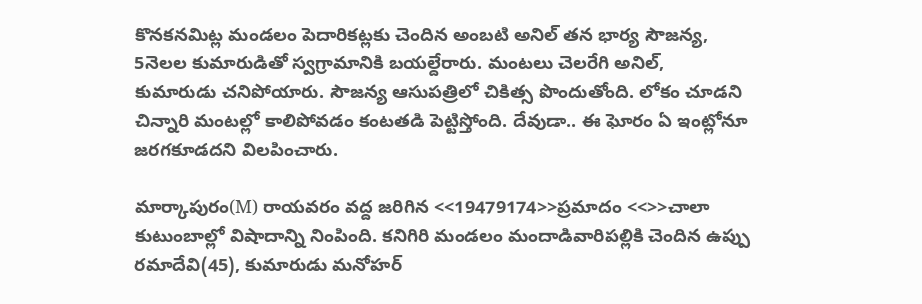కొనకనమిట్ల మండలం పెదారికట్లకు చెందిన అంబటి అనిల్ తన భార్య సౌజన్య, 5నెలల కుమారుడితో స్వగ్రామానికి బయల్దేరారు. మంటలు చెలరేగి అనిల్, కుమారుడు చనిపోయారు. సౌజన్య ఆసుపత్రిలో చికిత్స పొందుతోంది. లోకం చూడని చిన్నారి మంటల్లో కాలిపోవడం కంటతడి పెట్టిస్తోంది. దేవుడా.. ఈ ఘోరం ఏ ఇంట్లోనూ జరగకూడదని విలపించారు.

మార్కాపురం(M) రాయవరం వద్ద జరిగిన <<19479174>>ప్రమాదం <<>>చాలా కుటుంబాల్లో విషాదాన్ని నింపింది. కనిగిరి మండలం మందాడివారిపల్లికి చెందిన ఉప్పు రమాదేవి(45), కుమారుడు మనోహర్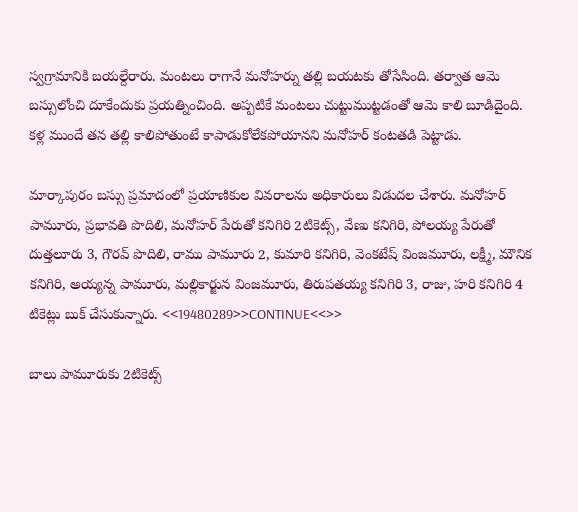స్వగ్రామానికి బయల్దేరారు. మంటలు రాగానే మనోహర్ను తల్లి బయటకు తోసేసింది. తర్వాత ఆమె బస్సులోంచి దూకేందుకు ప్రయత్నించింది. అప్పటికే మంటలు చుట్టుముట్టడంతో ఆమె కాలి బూడిదైంది. కళ్ల ముందే తన తల్లి కాలిపోతుంటే కాపాడుకోలేకపోయానని మనోహర్ కంటతడి పెట్టాడు.

మార్కాపురం బస్సు ప్రమాదంలో ప్రయాణికుల వివరాలను అధికారులు విడుదల చేశారు. మనోహర్ పామూరు, ప్రభావతి పొదిలి, మనోహర్ పేరుతో కనిగిరి 2టికెట్స్, వేణు కనిగిరి, పోలయ్య పేరుతో దుత్తలూరు 3, గౌరవ్ పొదిలి, రాము పామూరు 2, కుమారి కనిగిరి, వెంకటేష్ వింజమూరు, లక్ష్మీ, మౌనిక కనిగిరి, అయ్యన్న పామూరు, మల్లికార్జున వింజమూరు, తిరుపతయ్య కనిగిరి 3, రాజు, హరి కనిగిరి 4 టికెట్లు బుక్ చేసుకున్నారు. <<19480289>>CONTINUE<<>>

బాలు పామూరుకు 2టికెట్స్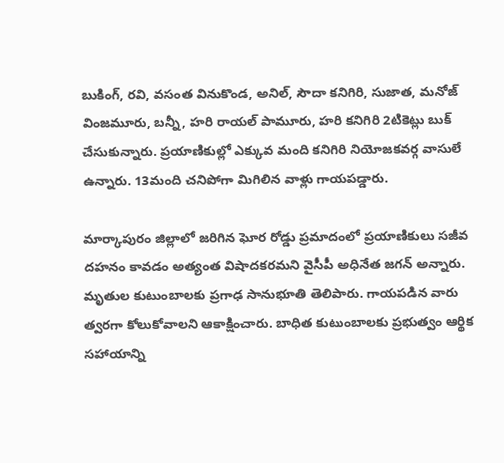బుకింగ్, రవి, వసంత వినుకొండ, అనిల్, సౌదా కనిగిరి, సుజాత, మనోజ్ వింజమూరు, బన్నీ, హరి రాయల్ పామూరు, హరి కనిగిరి 2టికెట్లు బుక్ చేసుకున్నారు. ప్రయాణికుల్లో ఎక్కువ మంది కనిగిరి నియోజకవర్గ వాసులే ఉన్నారు. 13మంది చనిపోగా మిగిలిన వాళ్లు గాయపడ్డారు.

మార్కాపురం జిల్లాలో జరిగిన ఘోర రోడ్డు ప్రమాదంలో ప్రయాణికులు సజీవ దహనం కావడం అత్యంత విషాదకరమని వైసీపీ అధినేత జగన్ అన్నారు. మృతుల కుటుంబాలకు ప్రగాఢ సానుభూతి తెలిపారు. గాయపడిన వారు త్వరగా కోలుకోవాలని ఆకాక్షించారు. బాధిత కుటుంబాలకు ప్రభుత్వం ఆర్థిక సహాయాన్ని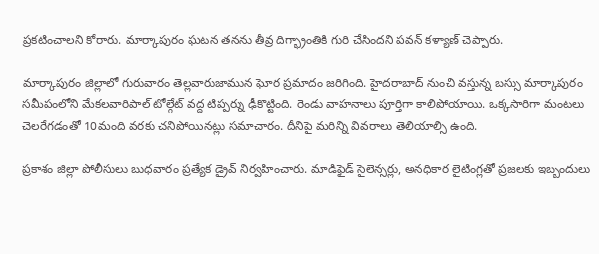ప్రకటించాలని కోరారు. మార్కాపురం ఘటన తనను తీవ్ర దిగ్భ్రాంతికి గురి చేసిందని పవన్ కళ్యాణ్ చెప్పారు.

మార్కాపురం జిల్లాలో గురువారం తెల్లవారుజామున ఘోర ప్రమాదం జరిగింది. హైదరాబాద్ నుంచి వస్తున్న బస్సు మార్కాపురం సమీపంలోని మేకలవారిపాల్ టోల్గేట్ వద్ద టిప్పర్ను ఢీకొట్టింది. రెండు వాహనాలు పూర్తిగా కాలిపోయాయి. ఒక్కసారిగా మంటలు చెలరేగడంతో 10మంది వరకు చనిపోయినట్లు సమాచారం. దీనిపై మరిన్ని వివరాలు తెలియాల్సి ఉంది.

ప్రకాశం జిల్లా పోలీసులు బుధవారం ప్రత్యేక డ్రైవ్ నిర్వహించారు. మాడిఫైడ్ సైలెన్సర్లు, అనధికార లైటింగ్లతో ప్రజలకు ఇబ్బందులు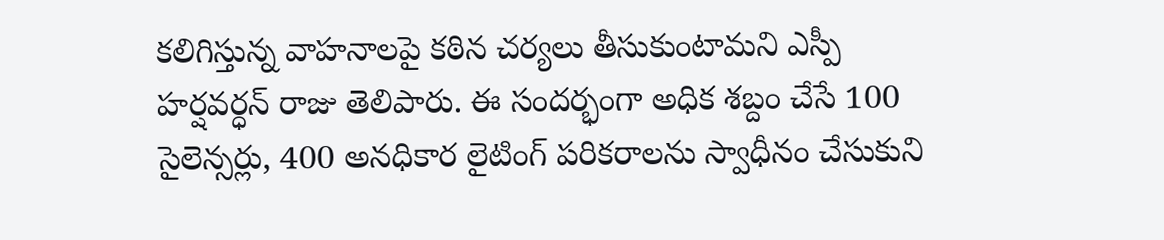కలిగిస్తున్న వాహనాలపై కఠిన చర్యలు తీసుకుంటామని ఎస్పీ హర్షవర్ధన్ రాజు తెలిపారు. ఈ సందర్భంగా అధిక శబ్దం చేసే 100 సైలెన్సర్లు, 400 అనధికార లైటింగ్ పరికరాలను స్వాధీనం చేసుకుని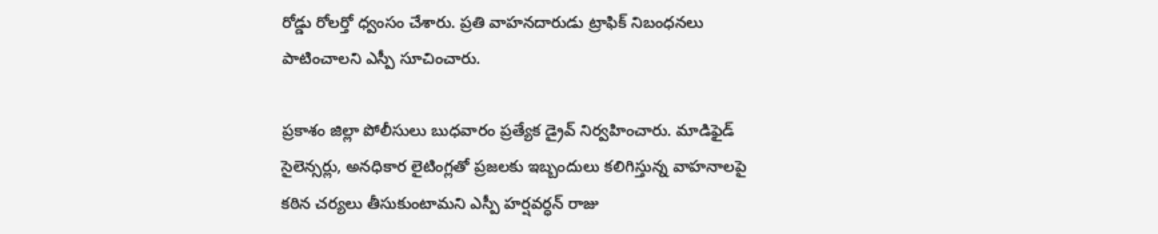రోడ్డు రోలర్తో ధ్వంసం చేశారు. ప్రతి వాహనదారుడు ట్రాఫిక్ నిబంధనలు పాటించాలని ఎస్పీ సూచించారు.

ప్రకాశం జిల్లా పోలీసులు బుధవారం ప్రత్యేక డ్రైవ్ నిర్వహించారు. మాడిఫైడ్ సైలెన్సర్లు, అనధికార లైటింగ్లతో ప్రజలకు ఇబ్బందులు కలిగిస్తున్న వాహనాలపై కఠిన చర్యలు తీసుకుంటామని ఎస్పీ హర్షవర్ధన్ రాజు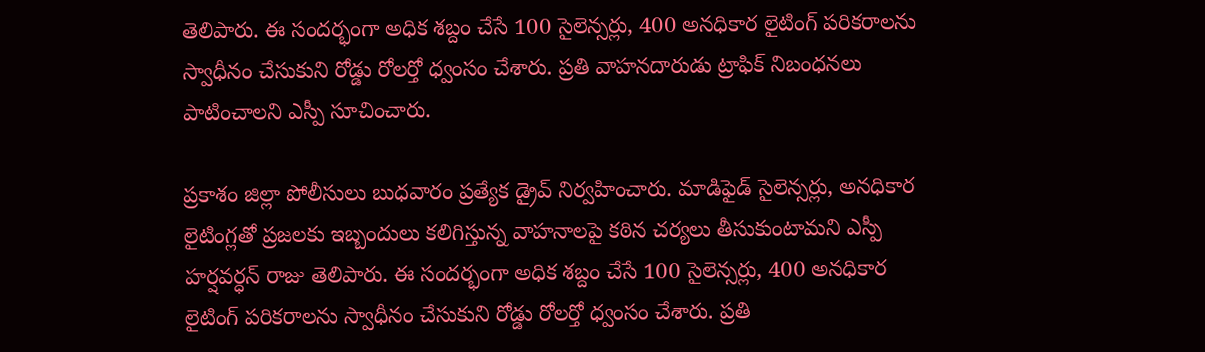తెలిపారు. ఈ సందర్భంగా అధిక శబ్దం చేసే 100 సైలెన్సర్లు, 400 అనధికార లైటింగ్ పరికరాలను స్వాధీనం చేసుకుని రోడ్డు రోలర్తో ధ్వంసం చేశారు. ప్రతి వాహనదారుడు ట్రాఫిక్ నిబంధనలు పాటించాలని ఎస్పీ సూచించారు.

ప్రకాశం జిల్లా పోలీసులు బుధవారం ప్రత్యేక డ్రైవ్ నిర్వహించారు. మాడిఫైడ్ సైలెన్సర్లు, అనధికార లైటింగ్లతో ప్రజలకు ఇబ్బందులు కలిగిస్తున్న వాహనాలపై కఠిన చర్యలు తీసుకుంటామని ఎస్పీ హర్షవర్ధన్ రాజు తెలిపారు. ఈ సందర్భంగా అధిక శబ్దం చేసే 100 సైలెన్సర్లు, 400 అనధికార లైటింగ్ పరికరాలను స్వాధీనం చేసుకుని రోడ్డు రోలర్తో ధ్వంసం చేశారు. ప్రతి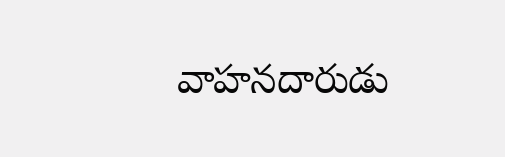వాహనదారుడు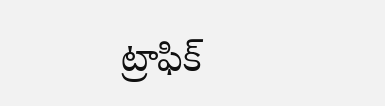ట్రాఫిక్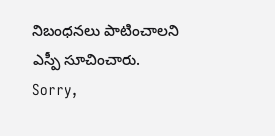నిబంధనలు పాటించాలని ఎస్పీ సూచించారు.
Sorry,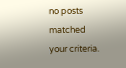no posts matched your criteria.